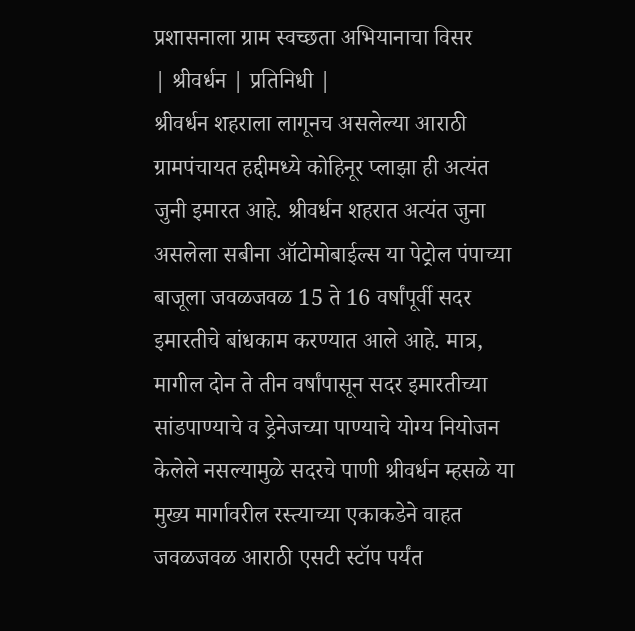प्रशासनाला ग्राम स्वच्छता अभियानाचा विसर
| श्रीवर्धन | प्रतिनिधी |
श्रीवर्धन शहराला लागूनच असलेल्या आराठी ग्रामपंचायत हद्दीमध्ये कोहिनूर प्लाझा ही अत्यंत जुनी इमारत आहे. श्रीवर्धन शहरात अत्यंत जुना असलेला सबीना ऑटोमोबाईल्स या पेट्रोल पंपाच्या बाजूला जवळजवळ 15 ते 16 वर्षांपूर्वी सदर इमारतीचे बांधकाम करण्यात आले आहे. मात्र, मागील दोन ते तीन वर्षांपासून सदर इमारतीच्या सांडपाण्याचे व ड्रेनेजच्या पाण्याचे योग्य नियोजन केलेले नसल्यामुळे सदरचे पाणी श्रीवर्धन म्हसळे या मुख्य मार्गावरील रस्त्याच्या एकाकडेने वाहत जवळजवळ आराठी एसटी स्टॉप पर्यंत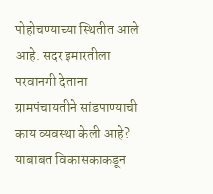पोहोचण्याच्या स्थितीत आले आहे. सदर इमारतीला परवानगी देताना ग्रामपंचायतीने सांडपाण्याची काय व्यवस्था केली आहे? याबाबत विकासकाकडून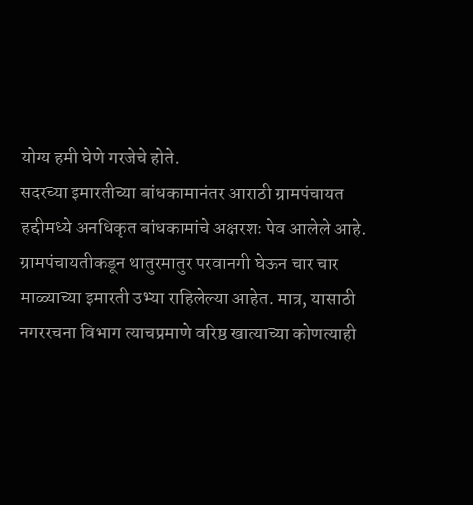योग्य हमी घेणे गरजेचे होते.
सदरच्या इमारतीच्या बांधकामानंतर आराठी ग्रामपंचायत हद्दीमध्ये अनधिकृत बांधकामांचे अक्षरशः पेव आलेले आहे. ग्रामपंचायतीकडून थातुरमातुर परवानगी घेऊन चार चार माळ्याच्या इमारती उभ्या राहिलेल्या आहेत. मात्र, यासाठी नगररचना विभाग त्याचप्रमाणे वरिष्ठ खात्याच्या कोणत्याही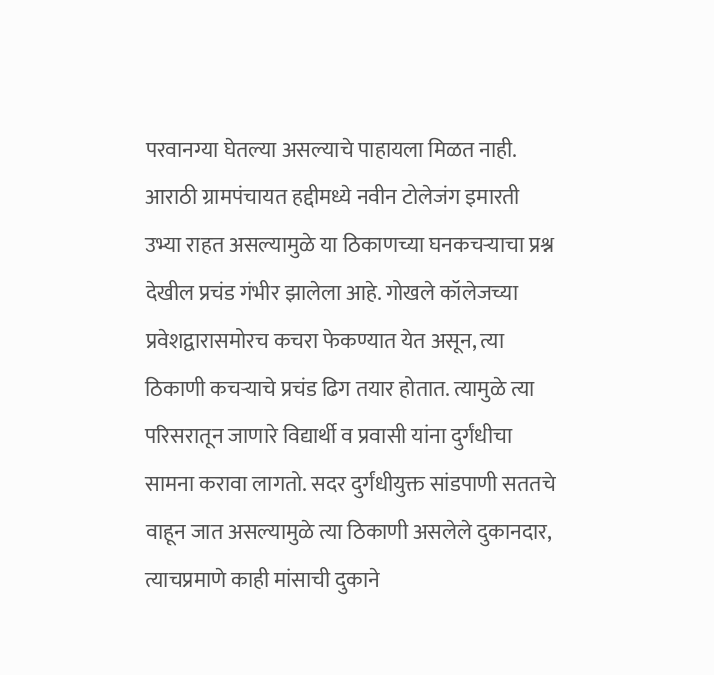परवानग्या घेतल्या असल्याचे पाहायला मिळत नाही. आराठी ग्रामपंचायत हद्दीमध्ये नवीन टोलेजंग इमारती उभ्या राहत असल्यामुळे या ठिकाणच्या घनकचऱ्याचा प्रश्न देखील प्रचंड गंभीर झालेला आहे. गोखले कॉलेजच्या प्रवेशद्वारासमोरच कचरा फेकण्यात येत असून, त्या ठिकाणी कचऱ्याचे प्रचंड ढिग तयार होतात. त्यामुळे त्या परिसरातून जाणारे विद्यार्थी व प्रवासी यांना दुर्गंधीचा सामना करावा लागतो. सदर दुर्गंधीयुक्त सांडपाणी सततचे वाहून जात असल्यामुळे त्या ठिकाणी असलेले दुकानदार, त्याचप्रमाणे काही मांसाची दुकाने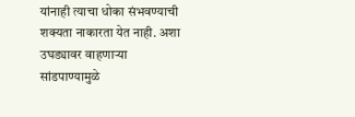यांनाही त्याचा धोका संभवण्याची शक्यता नाकारता येत नाही. अशा उघड्यावर वाहणाऱ्या सांडपाण्यामुळे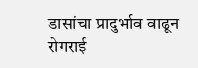डासांचा प्रादुर्भाव वाढून रोगराई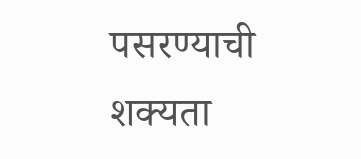पसरण्याची शक्यता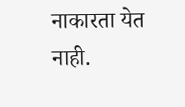नाकारता येत नाही.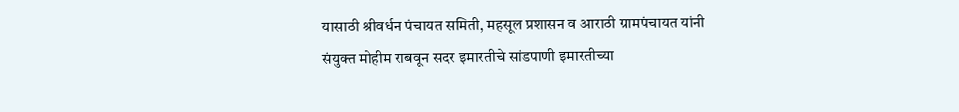यासाठी श्रीवर्धन पंचायत समिती, महसूल प्रशासन व आराठी ग्रामपंचायत यांनी संयुक्त मोहीम राबवून सदर इमारतीचे सांडपाणी इमारतीच्या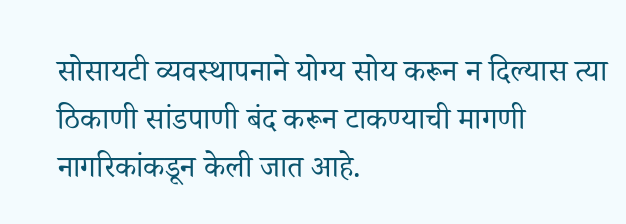सोसायटी व्यवस्थापनाने योग्य सोय करून न दिल्यास त्या ठिकाणी सांडपाणी बंद करून टाकण्याची मागणी नागरिकांकडून केली जात आहे.